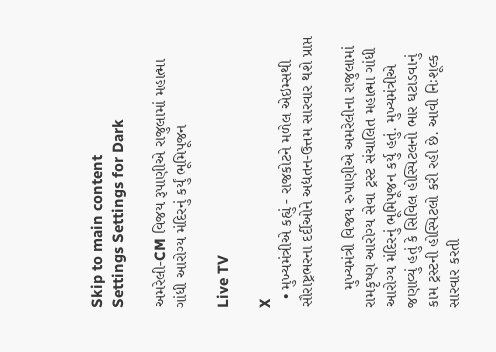Skip to main content
Settings Settings for Dark

અમરેલી-CM વિજય રૂપાણીએ રાજુલામાં મહાત્મા ગાંધી આરોગ્ય મંદિરનું કર્યું ભૂમિપૂજન

Live TV

X
  • મુખ્યમંત્રીએ કહ્યું - રાજકોટને મળેલ એઇમ્સથી સૌરાષ્ટ્રભરના દર્દીઓને અદ્યતન-ઉત્તમ સારવાર થશે પ્રાપ્ત

    મુખ્યમંત્રી વિજય રુપાણીએ અમરેલીના રાજુલામાં રામકૃષ્ણ આરોગ્ય સેવા ટ્રસ્ટ સંચાલિત મહાત્મા ગાંધી આરોગ્ય મંદિરનું ભૂમિપૂજન કર્યુ હતું. મુખ્યમંત્રીએ જણાવ્યું હતું કે સિવિલ હોસ્પિટલનો ભાર ઘટાડવાનું કામ ટ્રસ્ટની હોસ્પિટલો કરી રહી છે. આવી નિઃશૂલ્ક સારવાર કરતી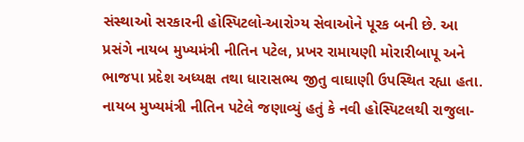સંસ્થાઓ સરકારની હોસ્પિટલો-આરોગ્ય સેવાઓને પૂરક બની છે. આ પ્રસંગે નાયબ મુખ્યમંત્રી નીતિન પટેલ, પ્રખર રામાયણી મોરારીબાપૂ અને ભાજપા પ્રદેશ અધ્યક્ષ તથા ધારાસભ્ય જીતુ વાઘાણી ઉપસ્થિત રહ્યા હતા. નાયબ મુખ્યમંત્રી નીતિન પટેલે જણાવ્યું હતું કે નવી હોસ્પિટલથી રાજુલા-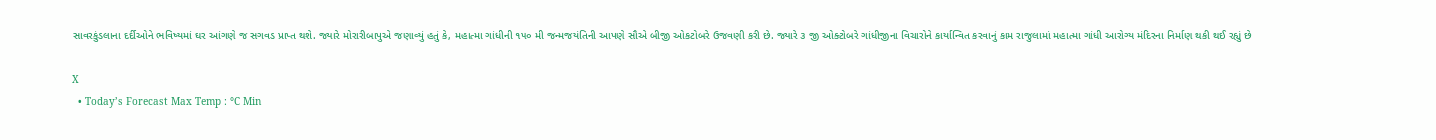સાવરકુંડલાના દર્દીઓને ભવિષ્યમાં ઘર આંગણે જ સગવડ પ્રાપ્ત થશે. જ્યારે મોરારીબાપુએ જણાવ્યું હતું કે, મહાત્મા ગાંધીની ૧૫૦ મી જન્મજયંતિની આપણે સૌએ બીજી ઓકટોબરે ઉજવણી કરી છે. જ્યારે ૩ જી ઓક્ટોબરે ગાંધીજીના વિચારોને કાર્યાન્વિત કરવાનું કામ રાજુલામાં મહાત્મા ગાંધી આરોગ્ય મંદિરના નિર્માણ થકી થઈ રહ્યું છે

X
  • Today’s Forecast Max Temp : °C Min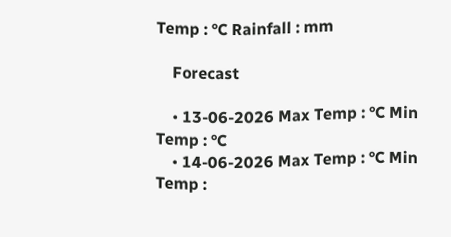Temp : °C Rainfall : mm

    Forecast

    • 13-06-2026 Max Temp : °C Min Temp : °C
    • 14-06-2026 Max Temp : °C Min Temp :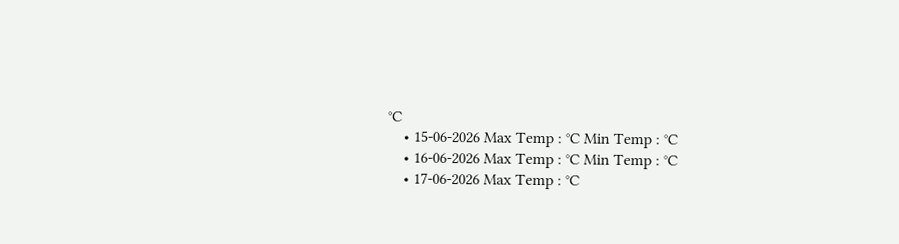°C
    • 15-06-2026 Max Temp : °C Min Temp : °C
    • 16-06-2026 Max Temp : °C Min Temp : °C
    • 17-06-2026 Max Temp : °C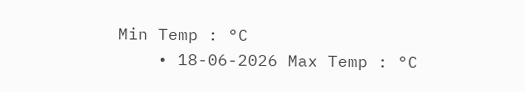Min Temp : °C
    • 18-06-2026 Max Temp : °C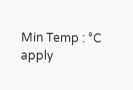Min Temp : °C
apply